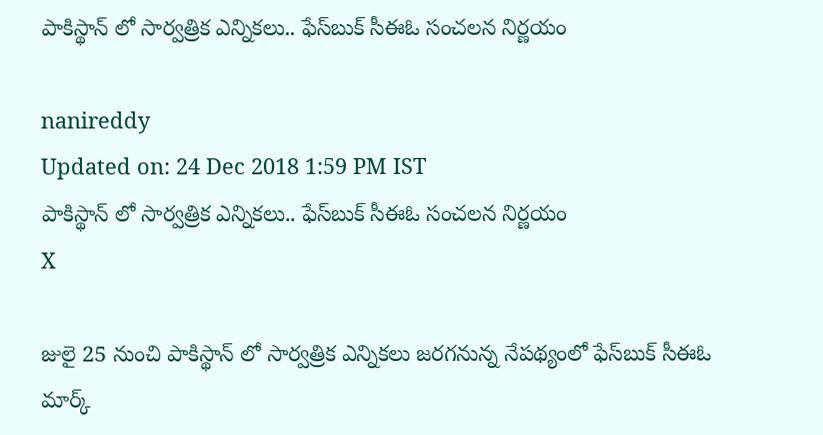పాకిస్థాన్ లో సార్వత్రిక ఎన్నికలు.. ఫేస్‌బుక్‌ సీఈఓ సంచలన నిర్ణయం

nanireddy
Updated on: 24 Dec 2018 1:59 PM IST
పాకిస్థాన్ లో సార్వత్రిక ఎన్నికలు.. ఫేస్‌బుక్‌ సీఈఓ సంచలన నిర్ణయం
X

జులై 25 నుంచి పాకిస్థాన్ లో సార్వత్రిక ఎన్నికలు జరగనున్న నేపథ్యంలో ఫేస్‌బుక్‌ సీఈఓ
మార్క్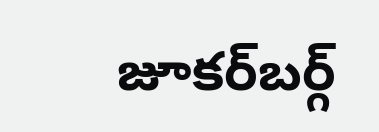జూకర్‌బర్గ్‌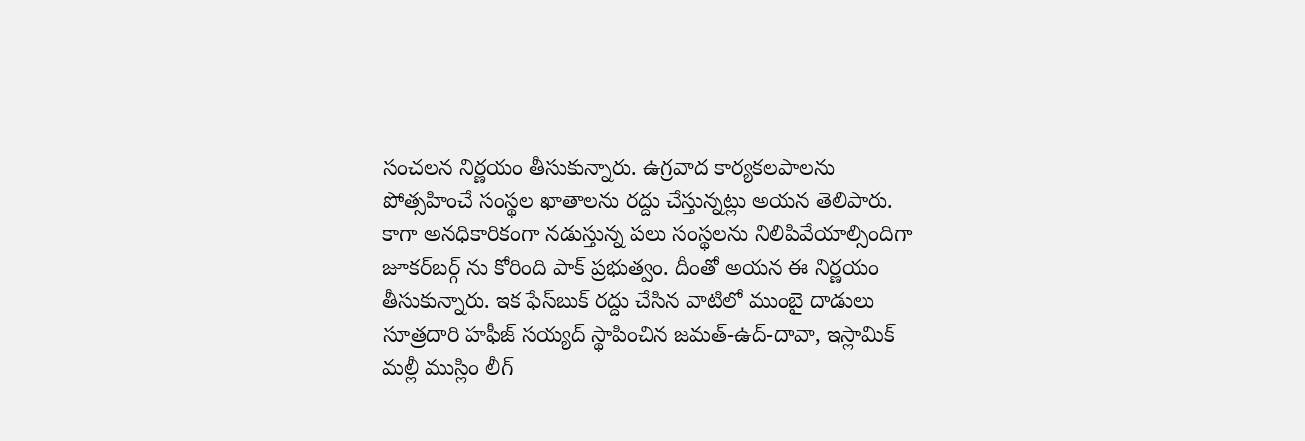సంచలన నిర్ణయం తీసుకున్నారు. ఉగ్రవాద కార్యకలపాలను పోత్సహించే సంస్థల ఖాతాలను రద్దు చేస్తున్నట్లు అయన తెలిపారు. కాగా అనధికారికంగా నడుస్తున్న పలు సంస్థలను నిలిపివేయాల్సిందిగా జూకర్‌బర్గ్‌ ను కోరింది పాక్ ప్రభుత్వం. దీంతో అయన ఈ నిర్ణయం తీసుకున్నారు. ఇక ఫేస్‌బుక్‌ రద్దు చేసిన వాటిలో ముంబై దాడులు సూత్రదారి హఫీజ్‌ సయ్యద్‌ స్థాపించిన జమత్‌-ఉద్‌-దావా, ఇస్లామిక్‌ మల్లీ ముస్లిం లీగ్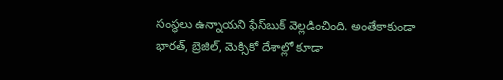సంస్థలు ఉన్నాయని ఫేస్‌బుక్‌ వెల్లడించింది. అంతేకాకుండా భారత్‌, బ్రెజిల్‌, మెక్సికో దేశాల్లో కూడా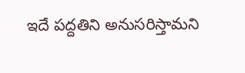ఇదే పద్దతిని అనుసరిస్తామని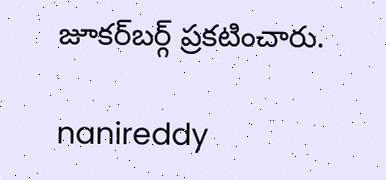జూకర్‌బర్గ్‌ ప్రకటించారు.

nanireddy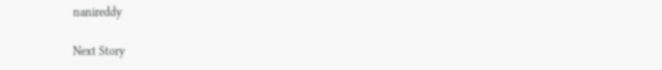nanireddy

Next Story